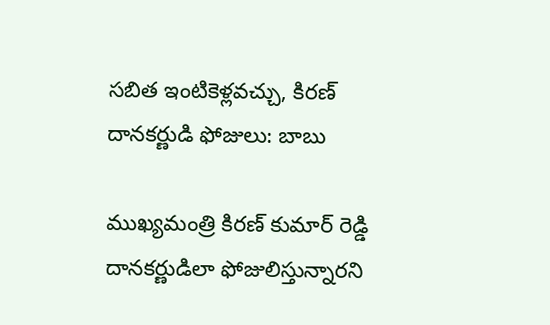సబిత ఇంటికెళ్లవచ్చు, కిరణ్ దానకర్ణుడి ఫోజులు: బాబు

ముఖ్యమంత్రి కిరణ్ కుమార్ రెడ్డి దానకర్ణుడిలా ఫోజులిస్తున్నారని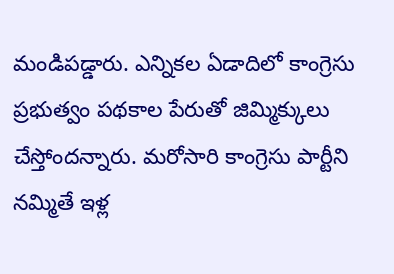మండిపడ్డారు. ఎన్నికల ఏడాదిలో కాంగ్రెసు ప్రభుత్వం పథకాల పేరుతో జిమ్మిక్కులు చేస్తోందన్నారు. మరోసారి కాంగ్రెసు పార్టీని నమ్మితే ఇళ్ల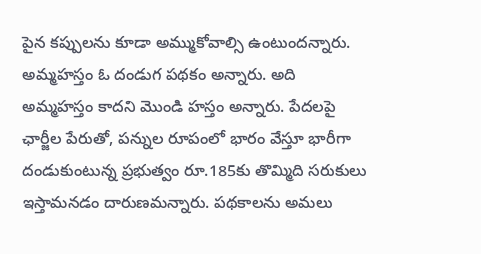పైన కప్పులను కూడా అమ్ముకోవాల్సి ఉంటుందన్నారు.
అమ్మహస్తం ఓ దండుగ పథకం అన్నారు. అది అమ్మహస్తం కాదని మొండి హస్తం అన్నారు. పేదలపై ఛార్జీల పేరుతో, పన్నుల రూపంలో భారం వేస్తూ భారీగా దండుకుంటున్న ప్రభుత్వం రూ.185కు తొమ్మిది సరుకులు ఇస్తామనడం దారుణమన్నారు. పథకాలను అమలు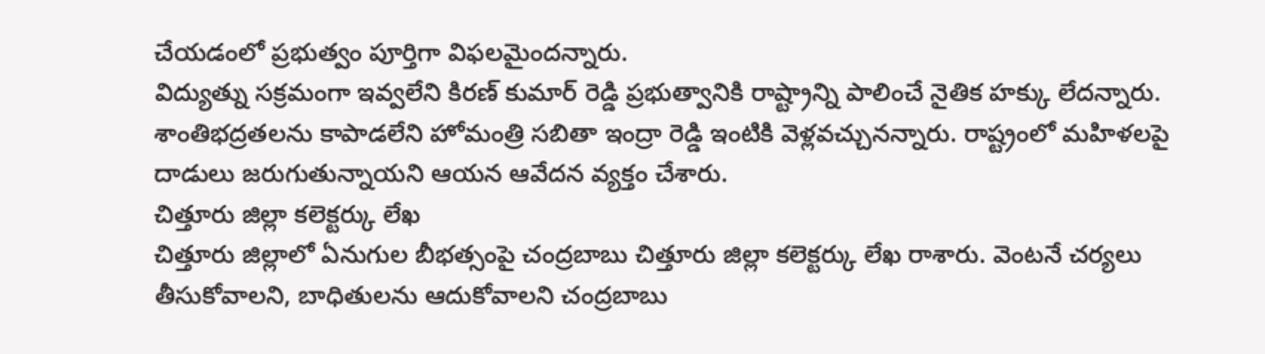చేయడంలో ప్రభుత్వం పూర్తిగా విఫలమైందన్నారు.
విద్యుత్ను సక్రమంగా ఇవ్వలేని కిరణ్ కుమార్ రెడ్డి ప్రభుత్వానికి రాష్ట్రాన్ని పాలించే నైతిక హక్కు లేదన్నారు. శాంతిభద్రతలను కాపాడలేని హోమంత్రి సబితా ఇంద్రా రెడ్డి ఇంటికి వెళ్లవచ్చునన్నారు. రాష్ట్రంలో మహిళలపై దాడులు జరుగుతున్నాయని ఆయన ఆవేదన వ్యక్తం చేశారు.
చిత్తూరు జిల్లా కలెక్టర్కు లేఖ
చిత్తూరు జిల్లాలో ఏనుగుల బీభత్సంపై చంద్రబాబు చిత్తూరు జిల్లా కలెక్టర్కు లేఖ రాశారు. వెంటనే చర్యలు తీసుకోవాలని, బాధితులను ఆదుకోవాలని చంద్రబాబు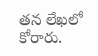తన లేఖలో కోరారు.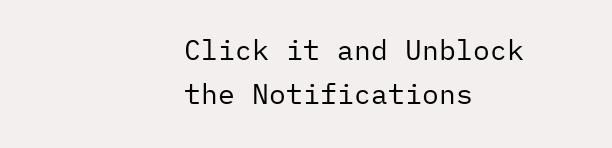Click it and Unblock the Notifications